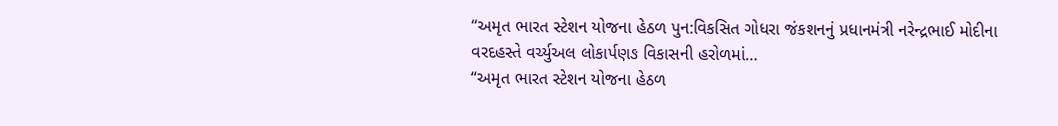“અમૃત ભારત સ્ટેશન યોજના હેઠળ પુન:વિકસિત ગોધરા જંકશનનું પ્રધાનમંત્રી નરેન્દ્રભાઈ મોદીના વરદહસ્તે વર્ચ્યુઅલ લોકાર્પણઙ વિકાસની હરોળમાં…
“અમૃત ભારત સ્ટેશન યોજના હેઠળ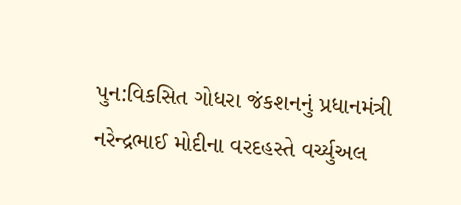પુન:વિકસિત ગોધરા જંકશનનું પ્રધાનમંત્રી નરેન્દ્રભાઈ મોદીના વરદહસ્તે વર્ચ્યુઅલ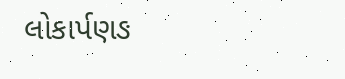લોકાર્પણઙ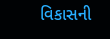વિકાસની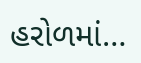હરોળમાં…